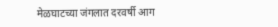मेळघाटच्या जंगलात दरवर्षी आग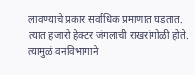लावण्याचे प्रकार सर्वाधिक प्रमाणात घडतात. त्यात हजारो हेक्टर जंगलाची राखरांगोळी होते. त्यामुळं वनविभागाने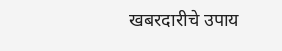खबरदारीचे उपाय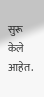सुरू केले आहेत.